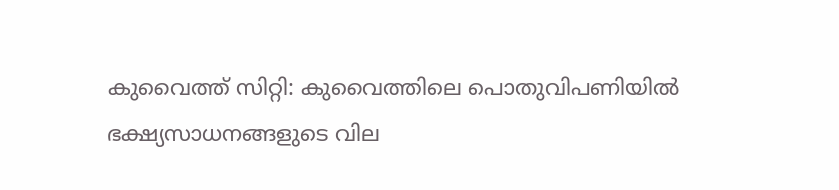കുവൈത്ത് സിറ്റി: കുവൈത്തിലെ പൊതുവിപണിയിൽ ഭക്ഷ്യസാധനങ്ങളുടെ വില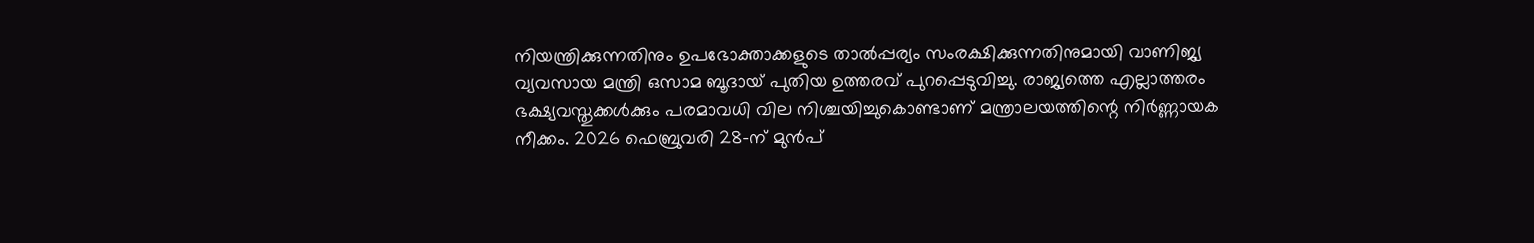നിയന്ത്രിക്കുന്നതിനും ഉപഭോക്താക്കളുടെ താൽപ്പര്യം സംരക്ഷിക്കുന്നതിനുമായി വാണിജ്യ വ്യവസായ മന്ത്രി ഒസാമ ബൂദായ് പുതിയ ഉത്തരവ് പുറപ്പെടുവിച്ചു. രാജ്യത്തെ എല്ലാത്തരം ഭക്ഷ്യവസ്തുക്കൾക്കും പരമാവധി വില നിശ്ചയിച്ചുകൊണ്ടാണ് മന്ത്രാലയത്തിന്റെ നിർണ്ണായക നീക്കം. 2026 ഫെബ്രുവരി 28-ന് മുൻപ്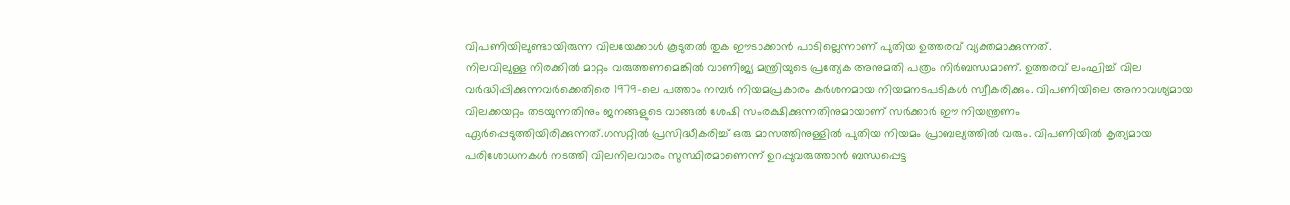വിപണിയിലുണ്ടായിരുന്ന വിലയേക്കാൾ കൂടുതൽ തുക ഈടാക്കാൻ പാടില്ലെന്നാണ് പുതിയ ഉത്തരവ് വ്യക്തമാക്കുന്നത്.
നിലവിലുള്ള നിരക്കിൽ മാറ്റം വരുത്തണമെങ്കിൽ വാണിജ്യ മന്ത്രിയുടെ പ്രത്യേക അനുമതി പത്രം നിർബന്ധമാണ്. ഉത്തരവ് ലംഘിച്ച് വില വർദ്ധിപ്പിക്കുന്നവർക്കെതിരെ 1979-ലെ പത്താം നമ്പർ നിയമപ്രകാരം കർശനമായ നിയമനടപടികൾ സ്വീകരിക്കും. വിപണിയിലെ അനാവശ്യമായ വിലക്കയറ്റം തടയുന്നതിനും ജനങ്ങളുടെ വാങ്ങൽ ശേഷി സംരക്ഷിക്കുന്നതിനുമായാണ് സർക്കാർ ഈ നിയന്ത്രണം ഏർപ്പെടുത്തിയിരിക്കുന്നത്.ഗസറ്റിൽ പ്രസിദ്ധീകരിച്ച് ഒരു മാസത്തിനുള്ളിൽ പുതിയ നിയമം പ്രാബല്യത്തിൽ വരും. വിപണിയിൽ കൃത്യമായ പരിശോധനകൾ നടത്തി വിലനിലവാരം സുസ്ഥിരമാണെന്ന് ഉറപ്പുവരുത്താൻ ബന്ധപ്പെട്ട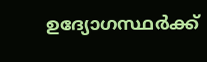ഉദ്യോഗസ്ഥർക്ക്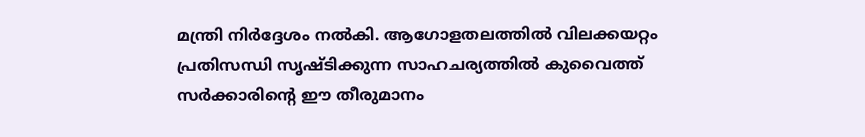മന്ത്രി നിർദ്ദേശം നൽകി. ആഗോളതലത്തിൽ വിലക്കയറ്റം പ്രതിസന്ധി സൃഷ്ടിക്കുന്ന സാഹചര്യത്തിൽ കുവൈത്ത് സർക്കാരിന്റെ ഈ തീരുമാനം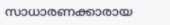സാധാരണക്കാരായ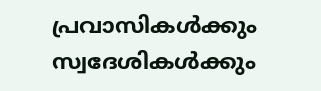പ്രവാസികൾക്കും സ്വദേശികൾക്കും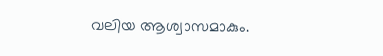വലിയ ആശ്വാസമാകും.